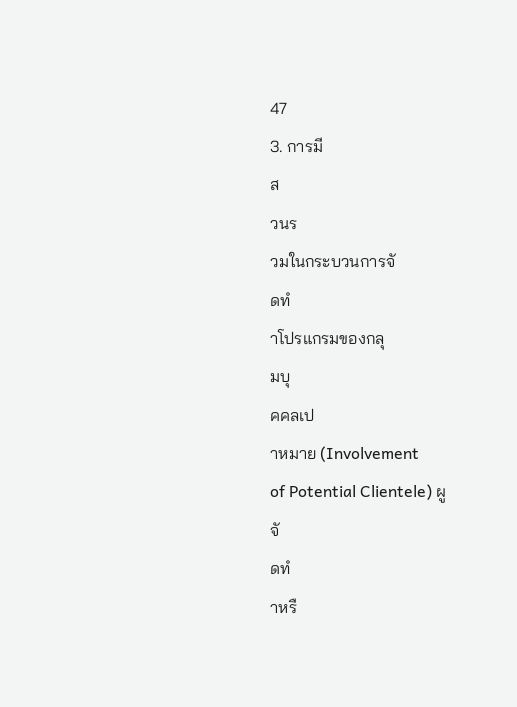47
3. การมี
ส
วนร
วมในกระบวนการจั
ดทํ
าโปรแกรมของกลุ
มบุ
คคลเป
าหมาย (Involvement
of Potential Clientele) ผู
จั
ดทํ
าหรื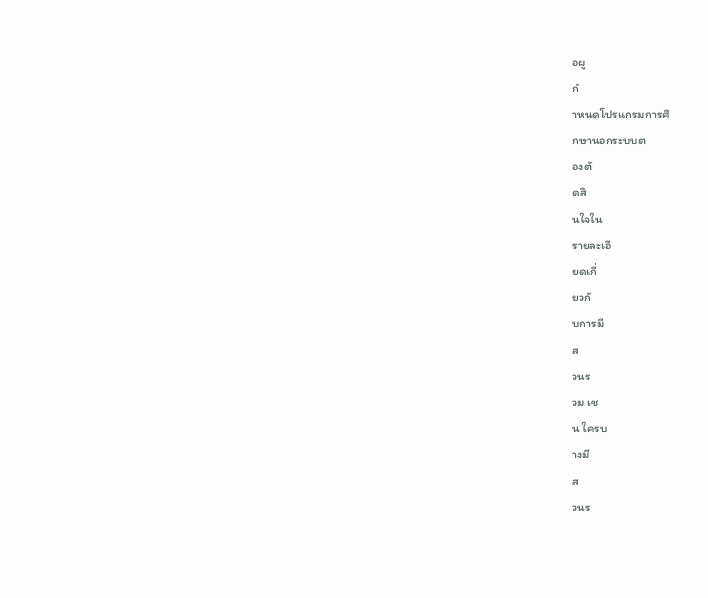อผู
กํ
าหนดโปรแกรมการศึ
กษานอกระบบต
องตั
ดสิ
นใจใน
รายละเอี
ยดเกี่
ยวกั
บการมี
ส
วนร
วม เช
น ใครบ
างมี
ส
วนร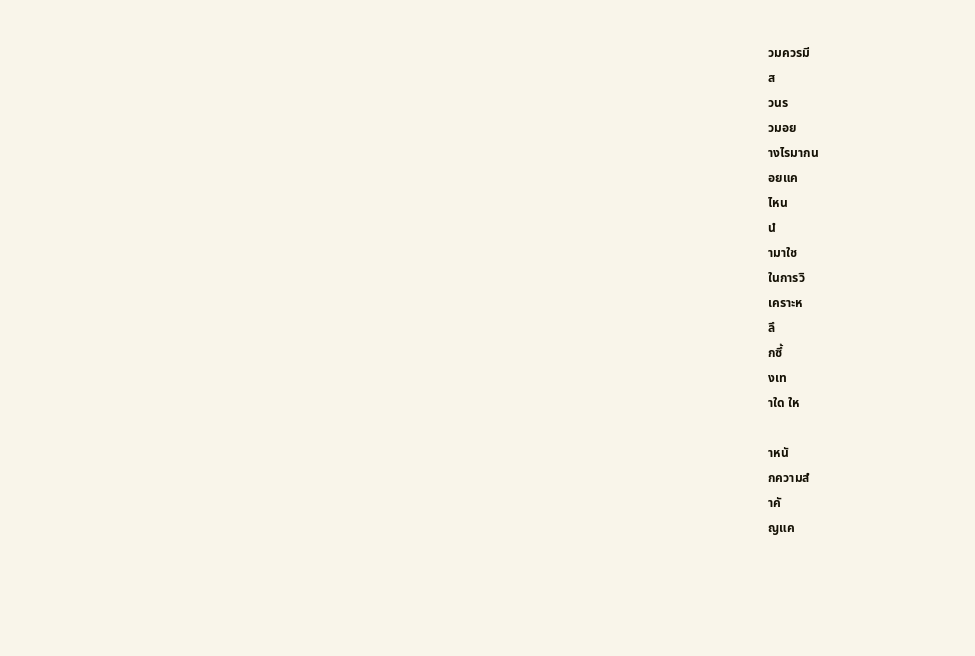วมควรมี
ส
วนร
วมอย
างไรมากน
อยแค
ไหน
นํ
ามาใช
ในการวิ
เคราะห
ลึ
กซึ้
งเท
าใด ให

าหนั
กความสํ
าคั
ญแค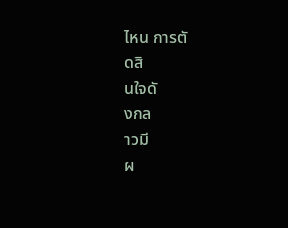ไหน การตั
ดสิ
นใจดั
งกล
าวมี
ผ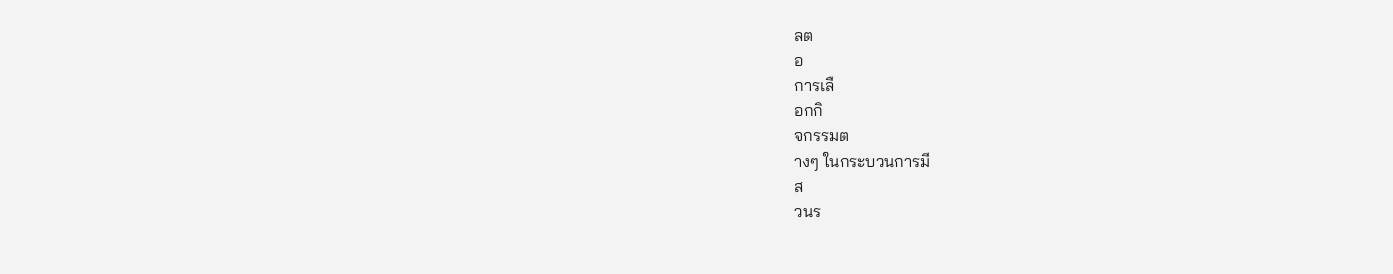ลต
อ
การเลื
อกกิ
จกรรมต
างๆ ในกระบวนการมี
ส
วนร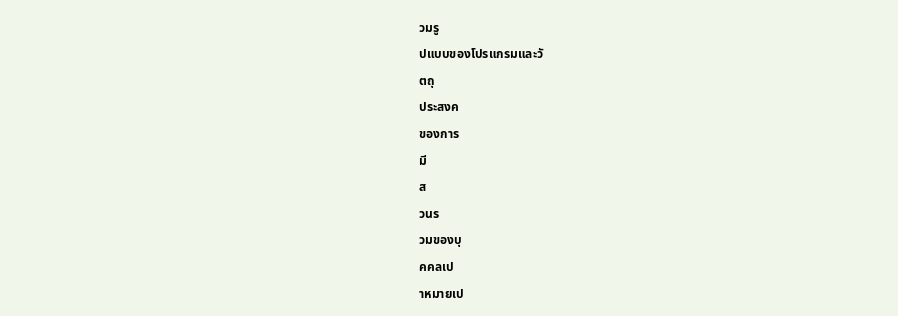วมรู
ปแบบของโปรแกรมและวั
ตถุ
ประสงค
ของการ
มี
ส
วนร
วมของบุ
คคลเป
าหมายเป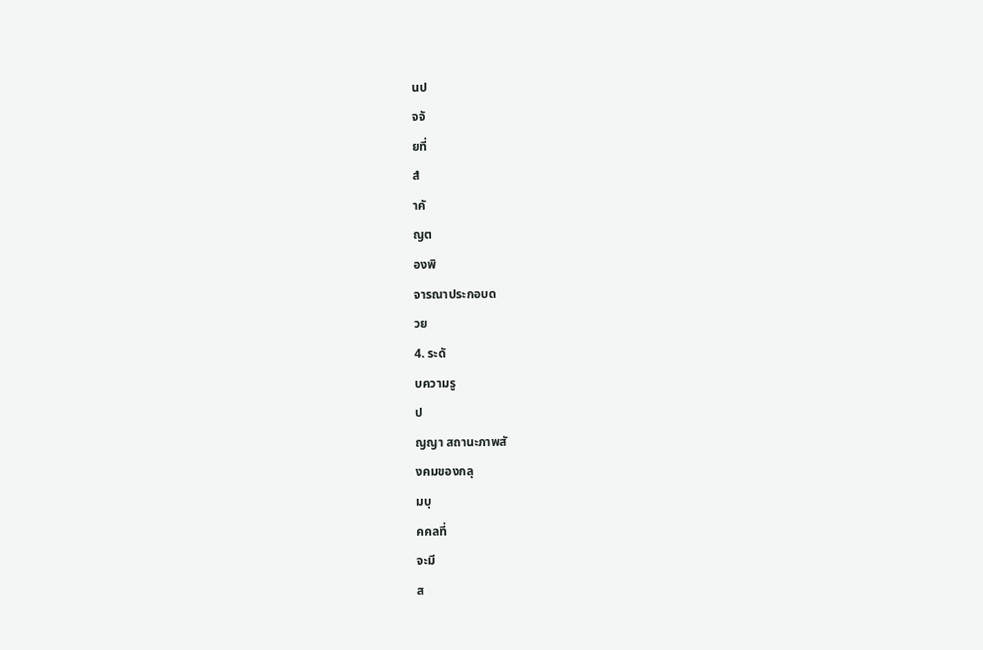นป
จจั
ยที่
สํ
าคั
ญต
องพิ
จารณาประกอบด
วย
4. ระดั
บความรู
ป
ญญา สถานะภาพสั
งคมของกลุ
มบุ
คคลที่
จะมี
ส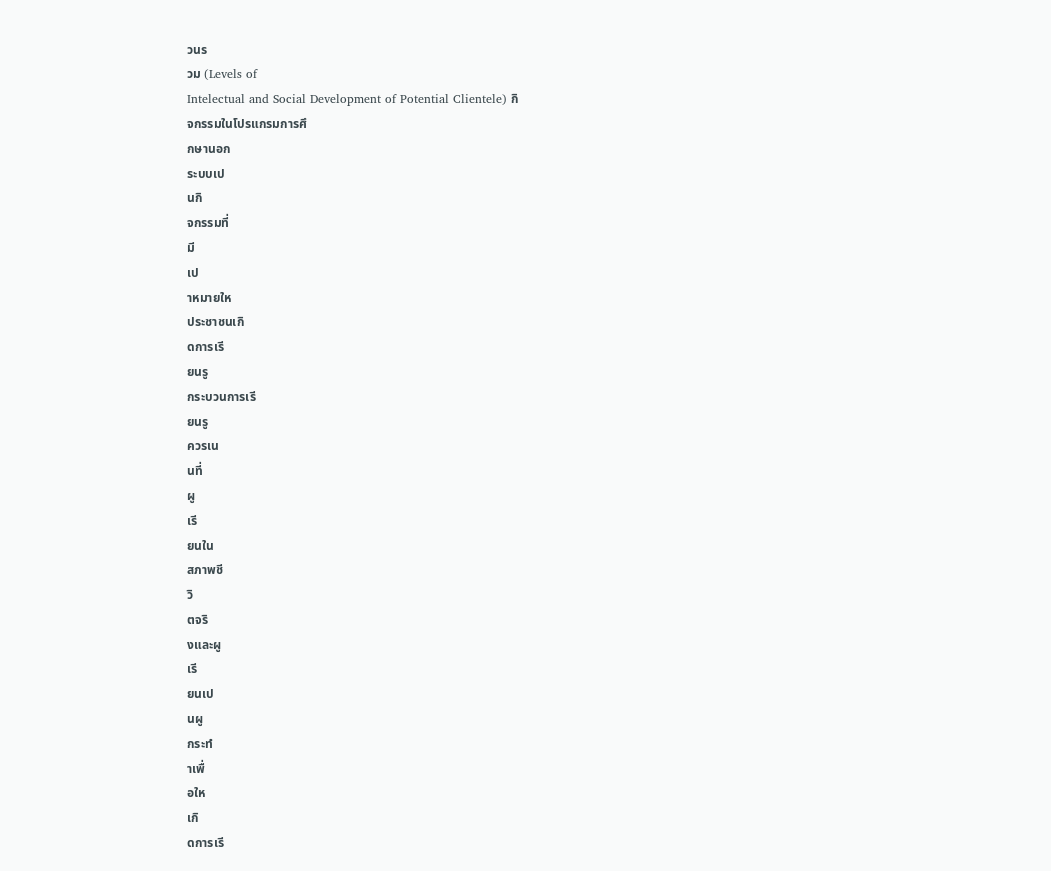วนร
วม (Levels of
Intelectual and Social Development of Potential Clientele) กิ
จกรรมในโปรแกรมการศึ
กษานอก
ระบบเป
นกิ
จกรรมที่
มี
เป
าหมายให
ประชาชนเกิ
ดการเรี
ยนรู
กระบวนการเรี
ยนรู
ควรเน
นที่
ผู
เรี
ยนใน
สภาพชี
วิ
ตจริ
งและผู
เรี
ยนเป
นผู
กระทํ
าเพื่
อให
เกิ
ดการเรี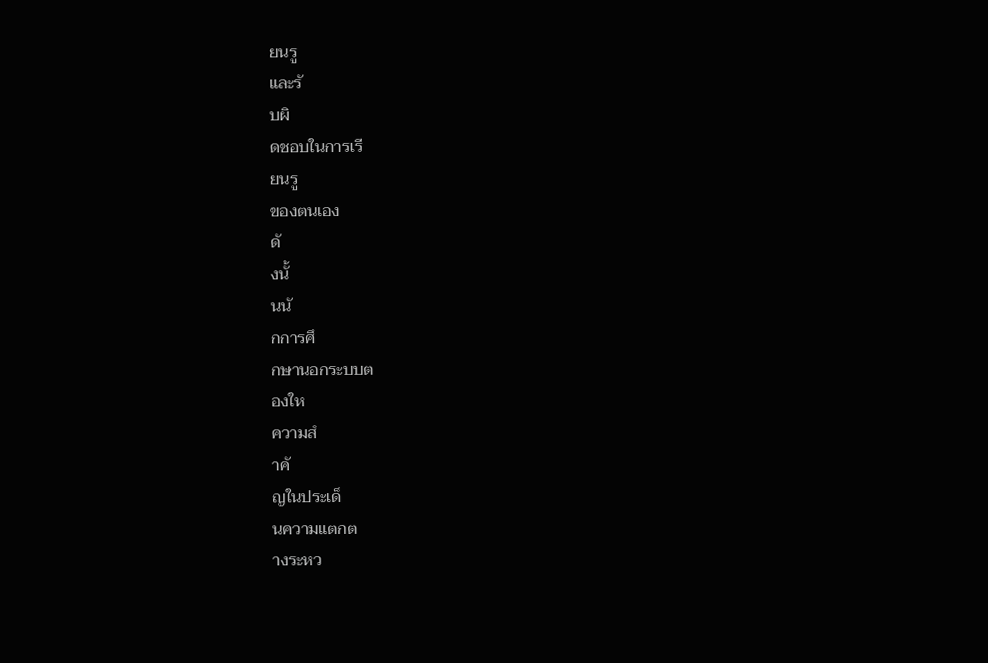ยนรู
และรั
บผิ
ดชอบในการเรี
ยนรู
ของตนเอง
ดั
งนั้
นนั
กการศึ
กษานอกระบบต
องให
ความสํ
าคั
ญในประเด็
นความแตกต
างระหว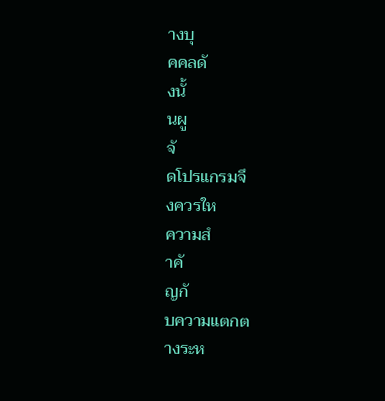างบุ
คคลดั
งนั้
นผู
จั
ดโปรแกรมจึ
งควรให
ความสํ
าคั
ญกั
บความแตกต
างระห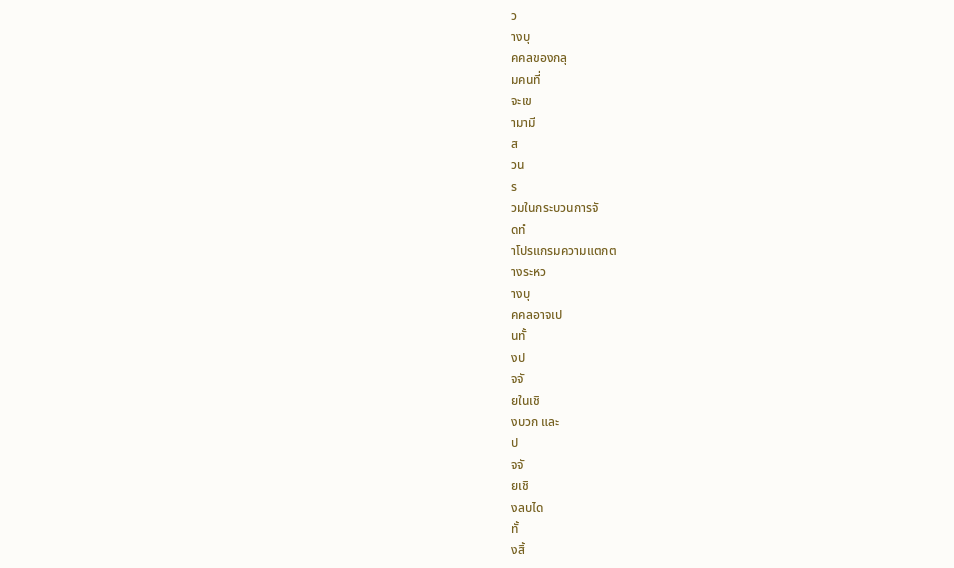ว
างบุ
คคลของกลุ
มคนที่
จะเข
ามามี
ส
วน
ร
วมในกระบวนการจั
ดทํ
าโปรแกรมความแตกต
างระหว
างบุ
คคลอาจเป
นทั้
งป
จจั
ยในเชิ
งบวก และ
ป
จจั
ยเชิ
งลบได
ทั้
งสิ้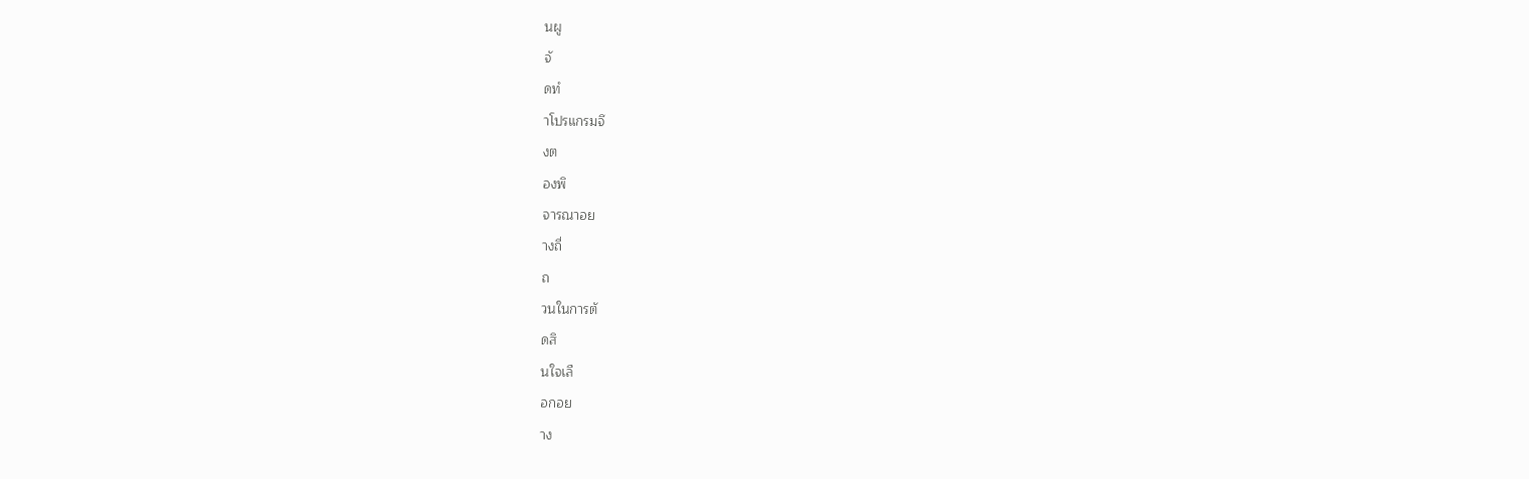นผู
จั
ดทํ
าโปรแกรมจึ
งต
องพิ
จารณาอย
างถี่
ถ
วนในการตั
ดสิ
นใจเลื
อกอย
าง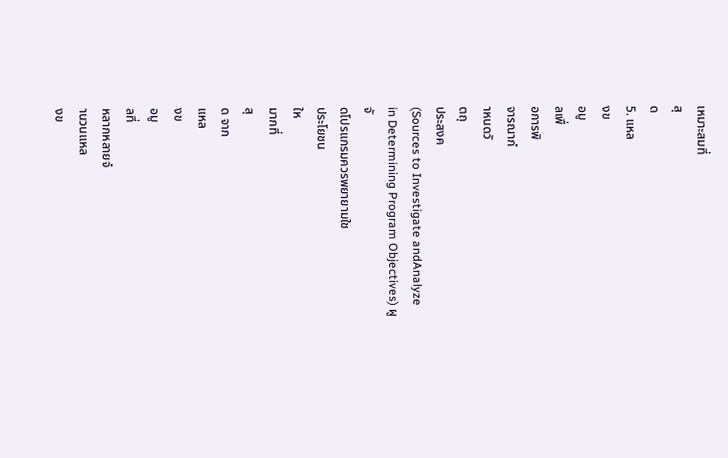เหมาะสมที่
สุ
ด
5. แหล
งข
อมู
ลเพื่
อการพิ
จารณากํ
าหนดวั
ตถุ
ประสงค
(Sources to Investigate andAnalyze
in Determining Program Objectives) ผู
จั
ดโปรแกรมควรพยายามใช
ประโยชน
ให
มากที่
สุ
ด จาก
แหล
งข
อมู
ลที่
หลากหลายจํ
านวนแหล
งข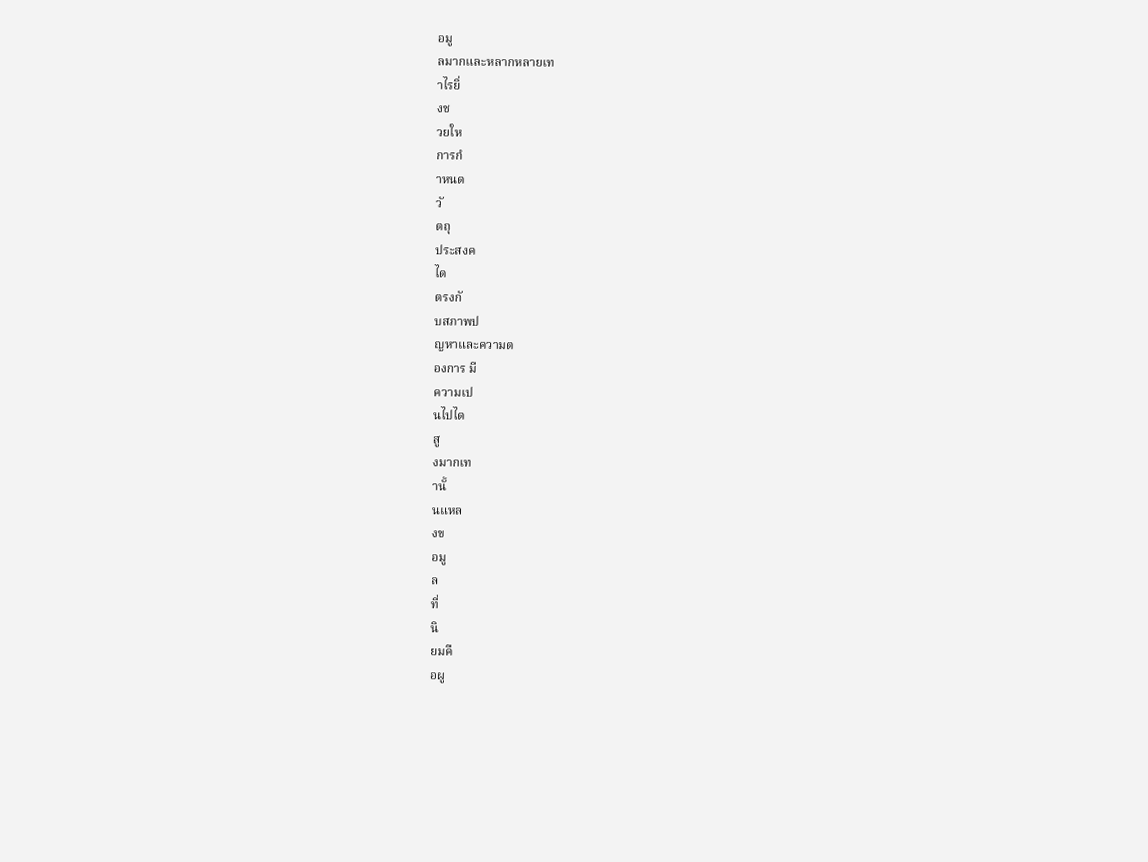อมู
ลมากและหลากหลายเท
าไรยิ่
งช
วยให
การกํ
าหนด
วั
ตถุ
ประสงค
ได
ตรงกั
บสภาพป
ญหาและความต
องการ มี
ความเป
นไปได
สู
งมากเท
านั้
นแหล
งข
อมู
ล
ที่
นิ
ยมคื
อผู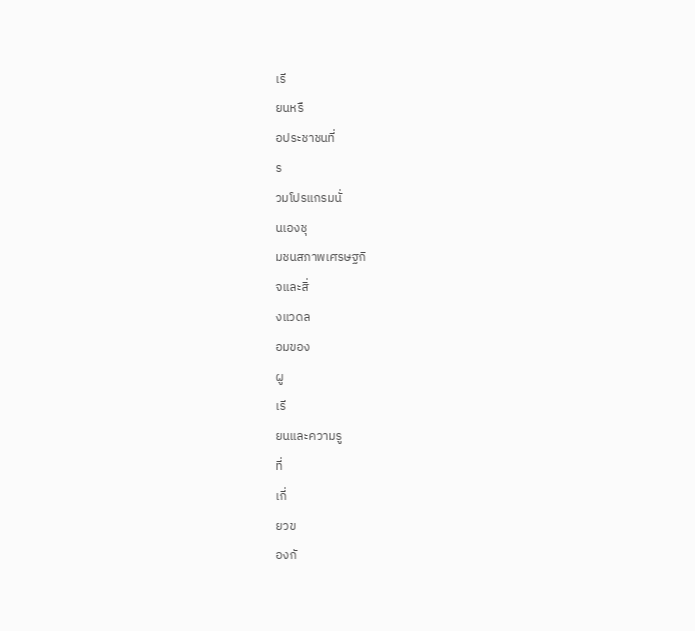เรี
ยนหรื
อประชาชนที่
ร
วมโปรแกรมนั่
นเองชุ
มชนสภาพเศรษฐกิ
จและสิ่
งแวดล
อมของ
ผู
เรี
ยนและความรู
ที่
เกี่
ยวข
องกั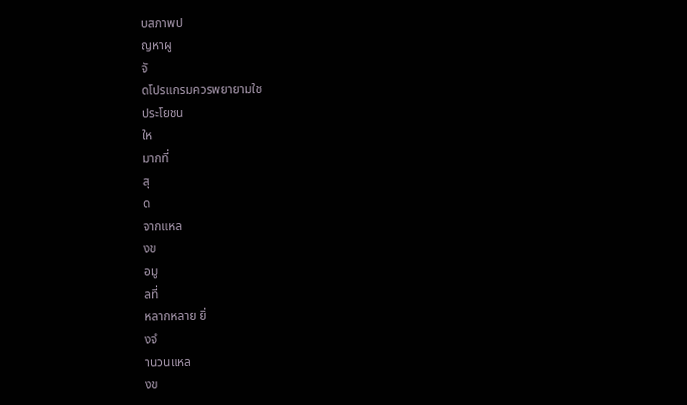บสภาพป
ญหาผู
จั
ดโปรแกรมควรพยายามใช
ประโยชน
ให
มากที่
สุ
ด
จากแหล
งข
อมู
ลที่
หลากหลาย ยิ่
งจํ
านวนแหล
งข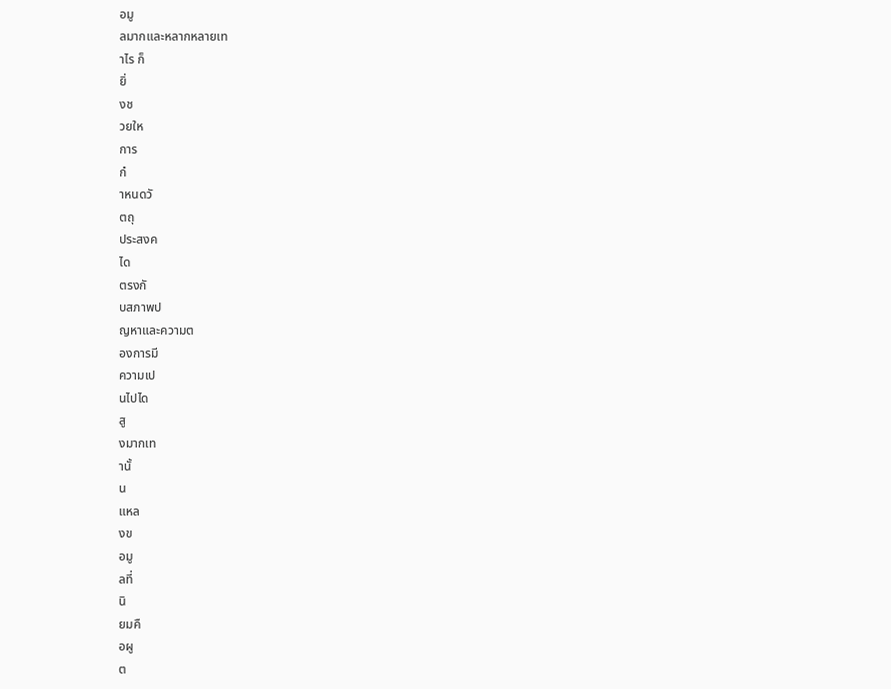อมู
ลมากและหลากหลายเท
าไร ก็
ยิ่
งช
วยให
การ
กํ
าหนดวั
ตถุ
ประสงค
ได
ตรงกั
บสภาพป
ญหาและความต
องการมี
ความเป
นไปได
สู
งมากเท
านั้
น
แหล
งข
อมู
ลที่
นิ
ยมคื
อผู
ต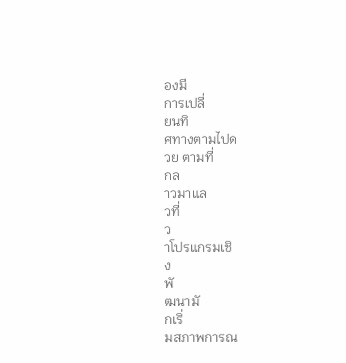องมี
การเปลี่
ยนทิ
ศทางตามไปด
วย ตามที่
กล
าวมาแล
วที่
ว
าโปรแกรมเชิ
ง
พั
ฒนามั
กเริ่
มสภาพการณ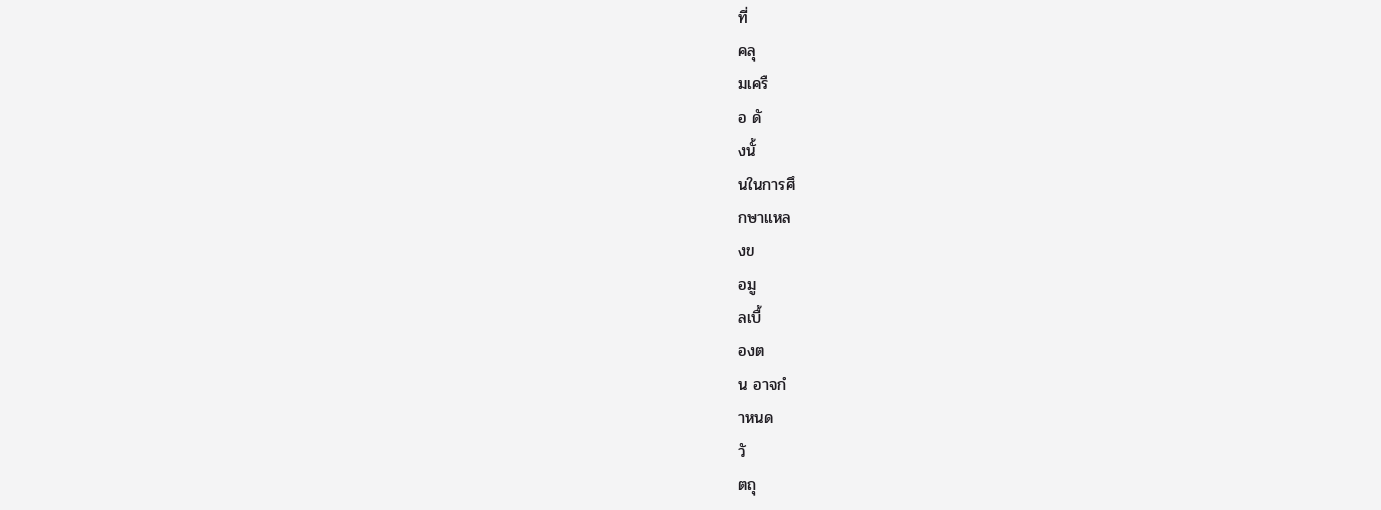ที่
คลุ
มเครื
อ ดั
งนั้
นในการศึ
กษาแหล
งข
อมู
ลเบื้
องต
น อาจกํ
าหนด
วั
ตถุ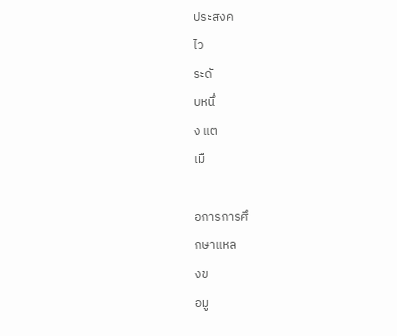ประสงค
ไว
ระดั
บหนึ่
ง แต
เมื

อการการศึ
กษาแหล
งข
อมู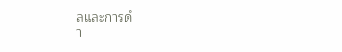ลและการดํ
า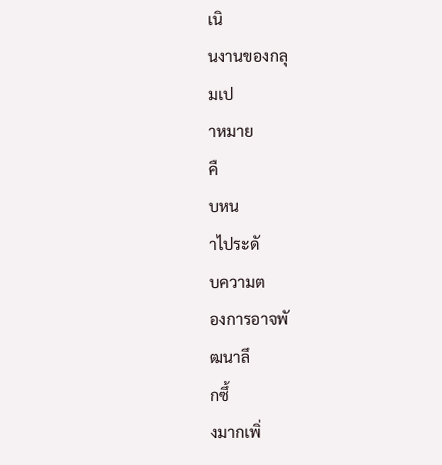เนิ
นงานของกลุ
มเป
าหมาย
คื
บหน
าไประดั
บความต
องการอาจพั
ฒนาลึ
กซึ้
งมากเพิ่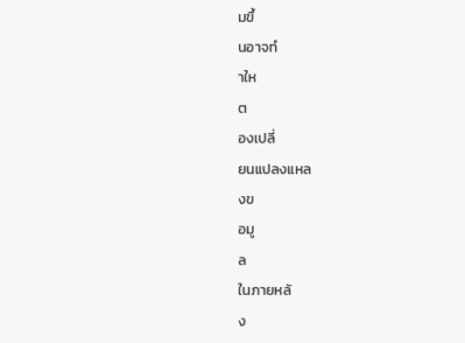มขึ้
นอาจทํ
าให
ต
องเปลี่
ยนแปลงแหล
งข
อมู
ล
ในภายหลั
ง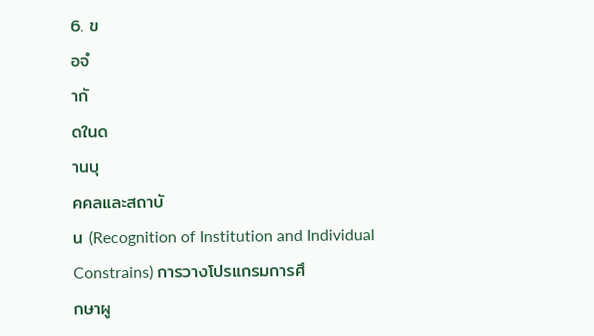6. ข
อจํ
ากั
ดในด
านบุ
คคลและสถาบั
น (Recognition of Institution and Individual
Constrains) การวางโปรแกรมการศึ
กษาผู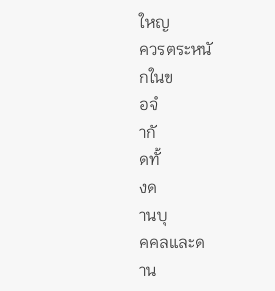ใหญ
ควรตระหนั
กในข
อจํ
ากั
ดทั้
งด
านบุ
คคลและด
าน